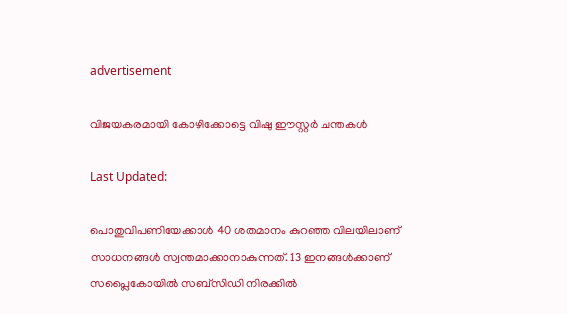advertisement

വിജയകരമായി കോഴിക്കോട്ടെ വിഷു ഈസ്റ്റർ ചന്തകൾ

Last Updated:

പൊതുവിപണിയേക്കാൾ 40 ശതമാനം കുറഞ്ഞ വിലയിലാണ് സാധനങ്ങൾ സ്വന്തമാക്കാനാകുന്നത്. 13 ഇനങ്ങൾക്കാണ് സപ്ലൈകോയിൽ സബ്സിഡി നിരക്കിൽ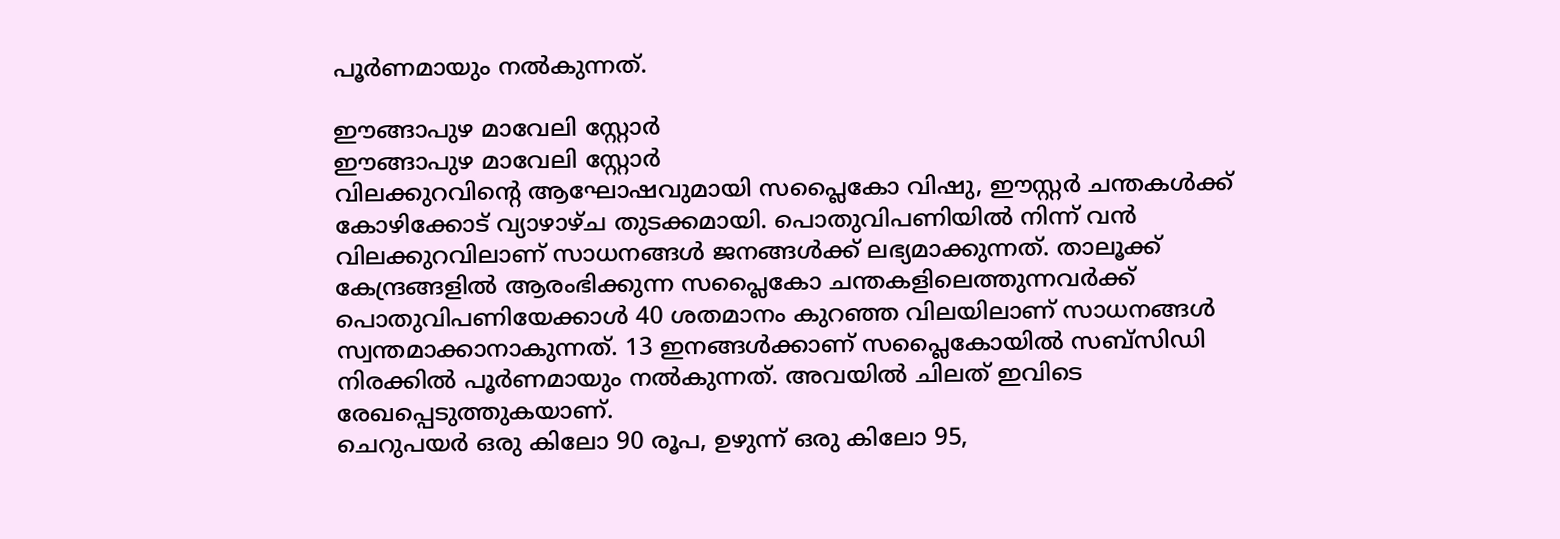പൂർണമായും നൽകുന്നത്.

ഈങ്ങാപുഴ മാവേലി സ്റ്റോർ
ഈങ്ങാപുഴ മാവേലി സ്റ്റോർ
വിലക്കുറവിൻ്റെ ആഘോഷവുമായി സപ്ലൈകോ വിഷു, ഈസ്റ്റർ ചന്തകൾക്ക് കോഴിക്കോട് വ്യാഴാഴ്‌ച തുടക്കമായി. പൊതുവിപണിയിൽ നിന്ന് വൻ വിലക്കുറവിലാണ് സാധനങ്ങൾ ജനങ്ങൾക്ക് ലഭ്യമാക്കുന്നത്. താലൂക്ക് കേന്ദ്രങ്ങളിൽ ആരംഭിക്കുന്ന സപ്ലൈകോ ചന്തകളിലെത്തുന്നവർക്ക് പൊതുവിപണിയേക്കാൾ 40 ശതമാനം കുറഞ്ഞ വിലയിലാണ് സാധനങ്ങൾ സ്വന്തമാക്കാനാകുന്നത്. 13 ഇനങ്ങൾക്കാണ് സപ്ലൈകോയിൽ സബ്സിഡി നിരക്കിൽ പൂർണമായും നൽകുന്നത്. അവയിൽ ചിലത് ഇവിടെ രേഖപ്പെടുത്തുകയാണ്.
ചെറുപയർ ഒരു കിലോ 90 രൂപ, ഉഴുന്ന് ഒരു കിലോ 95,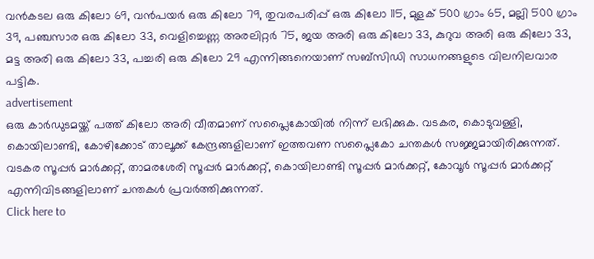വൻകടല ഒരു കിലോ 69, വൻപയർ ഒരു കിലോ 79, തുവരപരിപ്പ് ഒരു കിലോ 115, മുളക് 500 ഗ്രാം 65, മല്ലി 500 ഗ്രാം 39, പഞ്ചസാര ഒരു കിലോ 33, വെളിച്ചെണ്ണ അരലിറ്റർ 75, ജയ അരി ഒരു കിലോ 33, കുറുവ അരി ഒരു കിലോ 33, മട്ട അരി ഒരു കിലോ 33, പച്ചരി ഒരു കിലോ 29 എന്നിങ്ങനെയാണ് സബ്‌സിഡി സാധനങ്ങളുടെ വിലനിലവാര പട്ടിക.
advertisement
ഒരു കാർഡുടമയ്ക്ക് പത്ത് കിലോ അരി വീതമാണ് സപ്ലൈകോയിൽ നിന്ന് ലഭിക്കുക. വടകര, കൊടുവള്ളി, കൊയിലാണ്ടി, കോഴിക്കോട് താലൂക്ക് കേന്ദ്രങ്ങളിലാണ് ഇത്തവണ സപ്ലൈകോ ചന്തകൾ സജ്ജമായിരിക്കുന്നത്. വടകര സൂപ്പർ മാർക്കറ്റ്, താമരശേരി സൂപ്പർ മാർക്കറ്റ്, കൊയിലാണ്ടി സൂപ്പർ മാർക്കറ്റ്, കോവൂർ സൂപ്പർ മാർക്കറ്റ് എന്നിവിടങ്ങളിലാണ് ചന്തകൾ പ്രവർത്തിക്കുന്നത്.
Click here to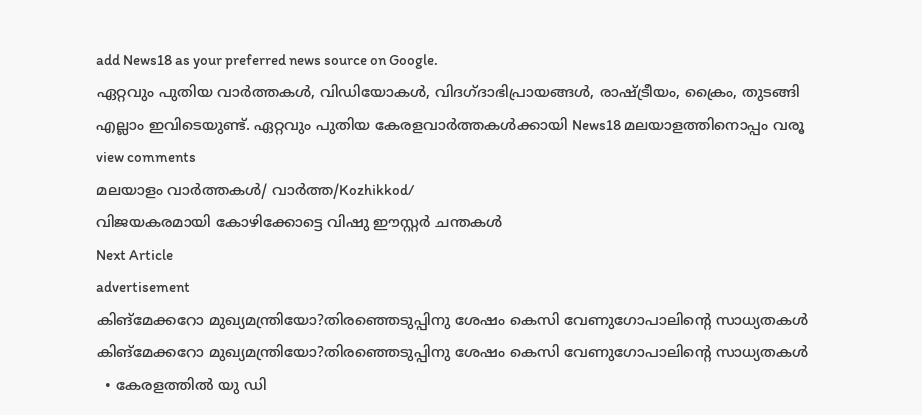add News18 as your preferred news source on Google.
ഏറ്റവും പുതിയ വാർത്തകൾ, വിഡിയോകൾ, വിദഗ്ദാഭിപ്രായങ്ങൾ, രാഷ്ട്രീയം, ക്രൈം, തുടങ്ങി എല്ലാം ഇവിടെയുണ്ട്. ഏറ്റവും പുതിയ കേരളവാർത്തകൾക്കായി News18 മലയാളത്തിനൊപ്പം വരൂ
view comments
മലയാളം വാർത്തകൾ/ വാർത്ത/Kozhikkod/
വിജയകരമായി കോഴിക്കോട്ടെ വിഷു ഈസ്റ്റർ ചന്തകൾ
Next Article
advertisement
കിങ്മേക്കറോ മുഖ്യമന്ത്രിയോ?തിരഞ്ഞെടുപ്പിനു ശേഷം കെസി വേണുഗോപാലിന്റെ സാധ്യതകൾ
കിങ്മേക്കറോ മുഖ്യമന്ത്രിയോ?തിരഞ്ഞെടുപ്പിനു ശേഷം കെസി വേണുഗോപാലിന്റെ സാധ്യതകൾ
  • കേരളത്തിൽ യു ഡി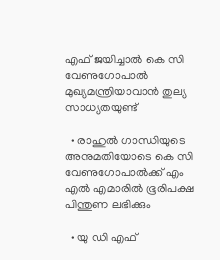എഫ് ജയിച്ചാൽ കെ സി വേണുഗോപാൽ മുഖ്യമന്ത്രിയാവാൻ തുല്യ സാധ്യതയുണ്ട്

  • രാഹുൽ ഗാന്ധിയുടെ അനുമതിയോടെ കെ സി വേണുഗോപാൽക്ക് എം എൽ എമാരിൽ ഭൂരിപക്ഷ പിന്തുണ ലഭിക്കും

  • യു ഡി എഫ്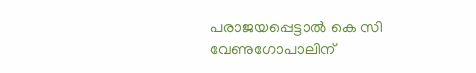പരാജയപ്പെട്ടാൽ കെ സി വേണുഗോപാലിന്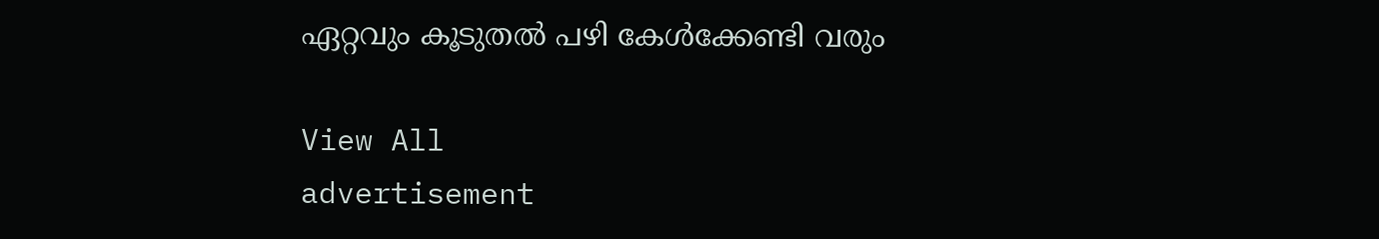ഏറ്റവും കൂടുതൽ പഴി കേൾക്കേണ്ടി വരും

View All
advertisement